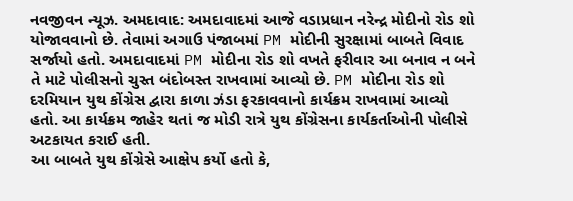નવજીવન ન્યૂઝ. અમદાવાદ: અમદાવાદમાં આજે વડાપ્રધાન નરેન્દ્ર મોદીનો રોડ શો યોજાવવાનો છે. તેવામાં અગાઉ પંજાબમાં PM મોદીની સુરક્ષામાં બાબતે વિવાદ સર્જાયો હતો. અમદાવાદમાં PM મોદીના રોડ શો વખતે ફરીવાર આ બનાવ ન બને તે માટે પોલીસનો ચુસ્ત બંદોબસ્ત રાખવામાં આવ્યો છે. PM મોદીના રોડ શો દરમિયાન યુથ કોંગ્રેસ દ્વારા કાળા ઝંડા ફરકાવવાનો કાર્યક્રમ રાખવામાં આવ્યો હતો. આ કાર્યક્રમ જાહેર થતાં જ મોડી રાત્રે યુથ કોંગ્રેસના કાર્યકર્તાઓની પોલીસે અટકાયત કરાઈ હતી.
આ બાબતે યુથ કોંગ્રેસે આક્ષેપ કર્યો હતો કે,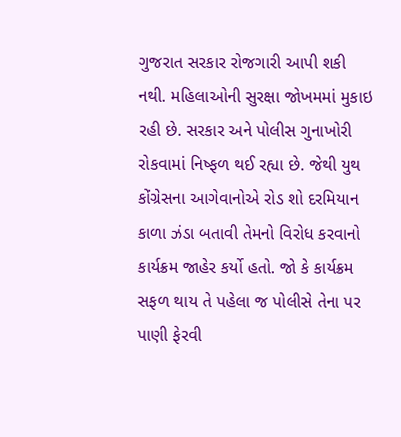ગુજરાત સરકાર રોજગારી આપી શકી નથી. મહિલાઓની સુરક્ષા જોખમમાં મુકાઇ રહી છે. સરકાર અને પોલીસ ગુનાખોરી રોકવામાં નિષ્ફળ થઈ રહ્યા છે. જેથી યુથ કોંગ્રેસના આગેવાનોએ રોડ શો દરમિયાન કાળા ઝંડા બતાવી તેમનો વિરોધ કરવાનો કાર્યક્રમ જાહેર કર્યો હતો. જો કે કાર્યક્રમ સફળ થાય તે પહેલા જ પોલીસે તેના પર પાણી ફેરવી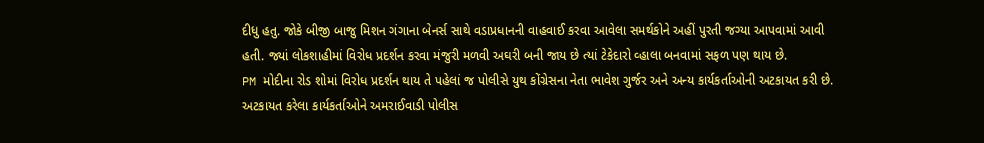દીધુ હતુ. જોકે બીજી બાજુ મિશન ગંગાના બેનર્સ સાથે વડાપ્રધાનની વાહવાઈ કરવા આવેલા સમર્થકોને અહીં પુરતી જગ્યા આપવામાં આવી હતી. જ્યાં લોકશાહીમાં વિરોધ પ્રદર્શન કરવા મંજુરી મળવી અઘરી બની જાય છે ત્યાં ટેકેદારો વ્હાલા બનવામાં સફળ પણ થાય છે.
PM મોદીના રોડ શોમાં વિરોધ પ્રદર્શન થાય તે પહેલાં જ પોલીસે યુથ કોંગ્રેસના નેતા ભાવેશ ગુર્જર અને અન્ય કાર્યકર્તાઓની અટકાયત કરી છે. અટકાયત કરેલા કાર્યકર્તાઓને અમરાઈવાડી પોલીસ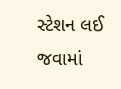સ્ટેશન લઈ જવામાં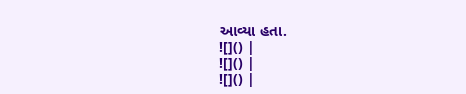આવ્યા હતા.
![]() |
![]() |
![]() |